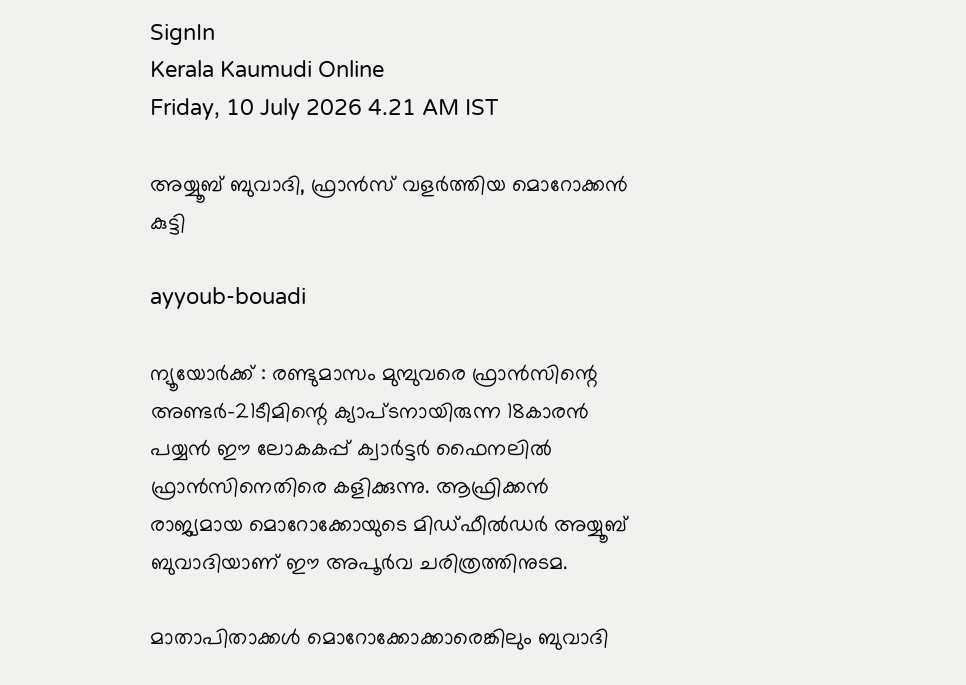SignIn
Kerala Kaumudi Online
Friday, 10 July 2026 4.21 AM IST

അയ്യൂബ് ബുവാദി, ഫ്രാൻസ് വളർത്തിയ മൊറോക്കൻ കുട്ടി

ayyoub-bouadi

ന്യൂയോർക്ക് : രണ്ടുമാസം മുമ്പുവരെ ഫ്രാൻസിന്റെ അണ്ടർ-21ടീമിന്റെ ക്യാപ്ടനായിരുന്ന 18കാരൻ പയ്യൻ ഈ ലോകകപ്പ് ക്വാർട്ടർ ഫൈനലിൽ ഫ്രാൻസിനെതിരെ കളിക്കുന്നു. ആഫ്രിക്കൻ രാജ്യമായ മൊറോക്കോയുടെ മിഡ്ഫീൽഡർ അയ്യൂബ് ബുവാദിയാണ് ഈ അപൂർവ ചരിത്രത്തിനുടമ.

മാതാപിതാക്കൾ മൊറോക്കോക്കാരെങ്കിലും ബുവാദി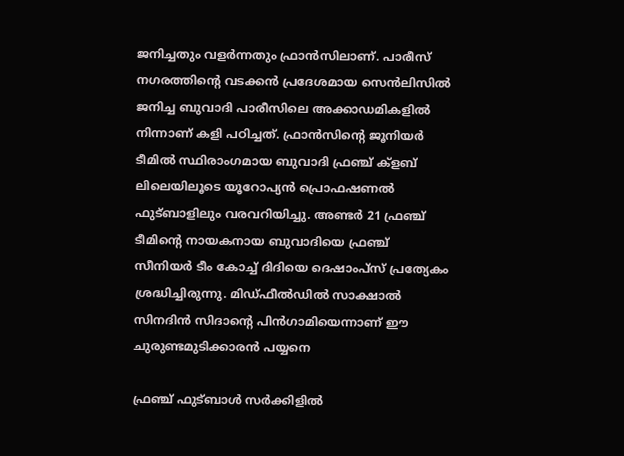ജനിച്ചതും വളർന്നതും ഫ്രാൻസിലാണ്. പാരീസ് നഗരത്തിന്റെ വടക്കൻ പ്രദേശമായ സെൻലിസിൽ ജനിച്ച ബുവാദി പാരീസിലെ അക്കാഡമികളിൽ നിന്നാണ് കളി പഠിച്ചത്. ഫ്രാൻസിന്റെ ജൂനിയർ ടീമിൽ സ്ഥിരാംഗമായ ബുവാദി ഫ്രഞ്ച് ക്ളബ് ലിലെയിലൂടെ യൂറോപ്യൻ പ്രൊഫഷണൽ ഫുട്ബാളിലും വരവറിയിച്ചു. അണ്ടർ 21 ഫ്രഞ്ച് ടീമിന്റെ നായകനായ ബുവാദിയെ ഫ്രഞ്ച് സീനിയർ ടീം കോച്ച് ദിദിയെ ദെഷാംപ്സ് പ്രത്യേകം ശ്രദ്ധിച്ചിരുന്നു. മിഡ്ഫീൽഡിൽ സാക്ഷാൽ സിനദിൻ സിദാന്റെ പിൻഗാമിയെന്നാണ് ഈ ചുരുണ്ടമുടിക്കാരൻ പയ്യനെ

ഫ്രഞ്ച് ഫുട്ബാൾ സർക്കിളിൽ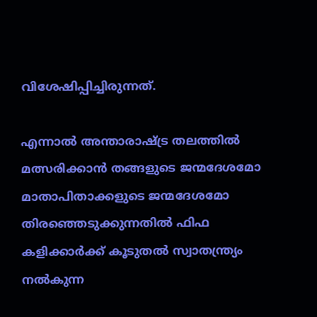വിശേഷിപ്പിച്ചിരുന്നത്.

എന്നാൽ അന്താരാഷ്ട്ര തലത്തിൽ മത്സരിക്കാൻ തങ്ങളുടെ ജന്മദേശമോ മാതാപിതാക്കളുടെ ജന്മദേശമോ തിരഞ്ഞെടുക്കുന്നതിൽ ഫിഫ കളിക്കാർക്ക് കൂടുതൽ സ്വാതന്ത്ര്യം നൽകുന്ന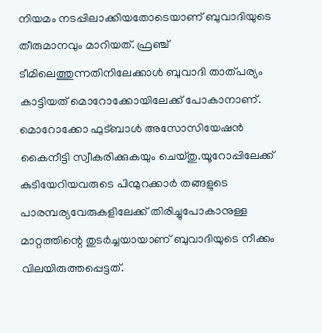നിയമം നടപ്പിലാക്കിയതോടെയാണ് ബുവാദിയുടെ തീരുമാനവും മാറിയത്. ഫ്രഞ്ച് ടീമിലെത്തുന്നതിനിലേക്കാൾ ബുവാദി താത്പര്യം കാട്ടിയത് മൊറോക്കോയിലേക്ക് പോകാനാണ്. മൊറോക്കോ ഫുട്ബാൾ അസോസിയേഷൻ കൈനീട്ടി സ്വീകരിക്കുകയും ചെയ്തു.യൂറോപ്പിലേക്ക് കുടിയേറിയവരുടെ പിന്മുറക്കാർ തങ്ങളുടെ പാരമ്പര്യവേരുകളിലേക്ക് തിരിച്ചുപോകാനുള്ള മാറ്റത്തിന്റെ തുടർച്ചയായാണ് ബുവാദിയുടെ നീക്കം വിലയിരുത്തപ്പെട്ടത്.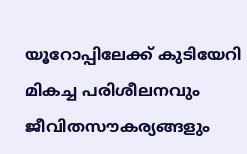യൂറോപ്പിലേക്ക് കുടിയേറി മികച്ച പരിശീലനവും ജീവിതസൗകര്യങ്ങളും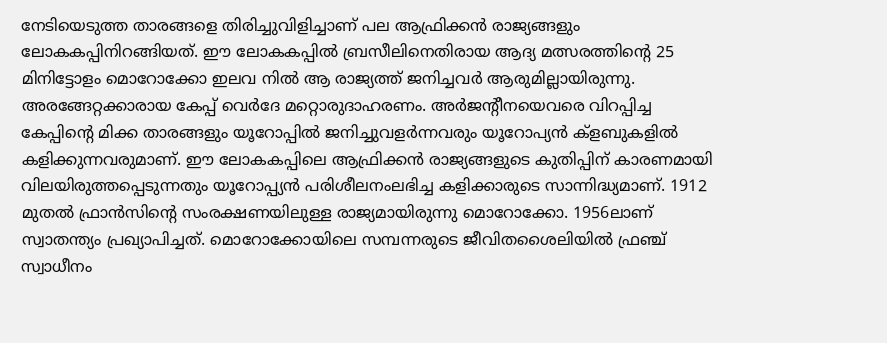നേടിയെടുത്ത താരങ്ങളെ തിരിച്ചുവിളിച്ചാണ് പല ആഫ്രിക്കൻ രാജ്യങ്ങളും ലോകകപ്പിനിറങ്ങിയത്. ഈ ലോകകപ്പിൽ ബ്രസീലിനെതിരായ ആദ്യ മത്സരത്തിന്റെ 25 മിനിട്ടോളം മൊറോക്കോ ഇലവ നിൽ ആ രാജ്യത്ത് ജനിച്ചവർ ആരുമില്ലായിരുന്നു. അരങ്ങേറ്റക്കാരായ കേപ്പ് വെർദേ മറ്റൊരുദാഹരണം. അർജന്റീനയെവരെ വിറപ്പിച്ച കേപ്പിന്റെ മിക്ക താരങ്ങളും യൂറോപ്പിൽ ജനിച്ചുവളർന്നവരും യൂറോപ്യൻ ക്ളബുകളിൽ കളിക്കുന്നവരുമാണ്. ഈ ലോകകപ്പിലെ ആഫ്രിക്കൻ രാജ്യങ്ങളുടെ കുതിപ്പിന് കാരണമായി വിലയിരുത്തപ്പെടുന്നതും യൂറോപ്പ്യൻ പരിശീലനംലഭിച്ച കളിക്കാരുടെ സാന്നിദ്ധ്യമാണ്. 1912 മുതൽ ഫ്രാൻസിന്റെ സംരക്ഷണയിലുള്ള രാജ്യമായിരുന്നു മൊറോക്കോ. 1956ലാണ് സ്വാതന്ത്യം പ്രഖ്യാപിച്ചത്. മൊറോക്കോയിലെ സമ്പന്നരുടെ ജീവിതശൈലിയിൽ ഫ്രഞ്ച് സ്വാധീനം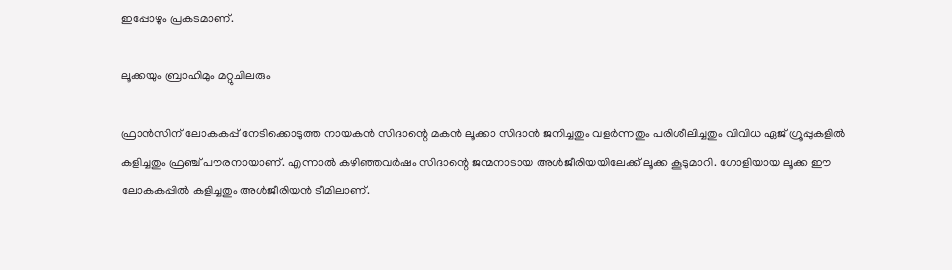ഇപ്പോഴും പ്രകടമാണ്.

ലൂക്കയും ബ്രാഹിമും മറ്റുചിലരും

ഫ്രാൻസിന് ലോകകപ്പ് നേടിക്കൊടുത്ത നായകൻ സിദാന്റെ മകൻ ലൂക്കാ സിദാൻ ജനിച്ചതും വളർന്നതും പരിശീലിച്ചതും വിവിധ ഏജ് ഗ്രൂപ്പുകളിൽ കളിച്ചതും ഫ്രഞ്ച് പൗരനായാണ്. എന്നാൽ കഴിഞ്ഞവർഷം സിദാന്റെ ജന്മനാടായ അൾജീരിയയിലേക്ക് ലൂക്ക കൂടുമാറി. ഗോളിയായ ലൂക്ക ഈ ലോകകപ്പിൽ കളിച്ചതും അൾജീരിയൻ ടീമിലാണ്.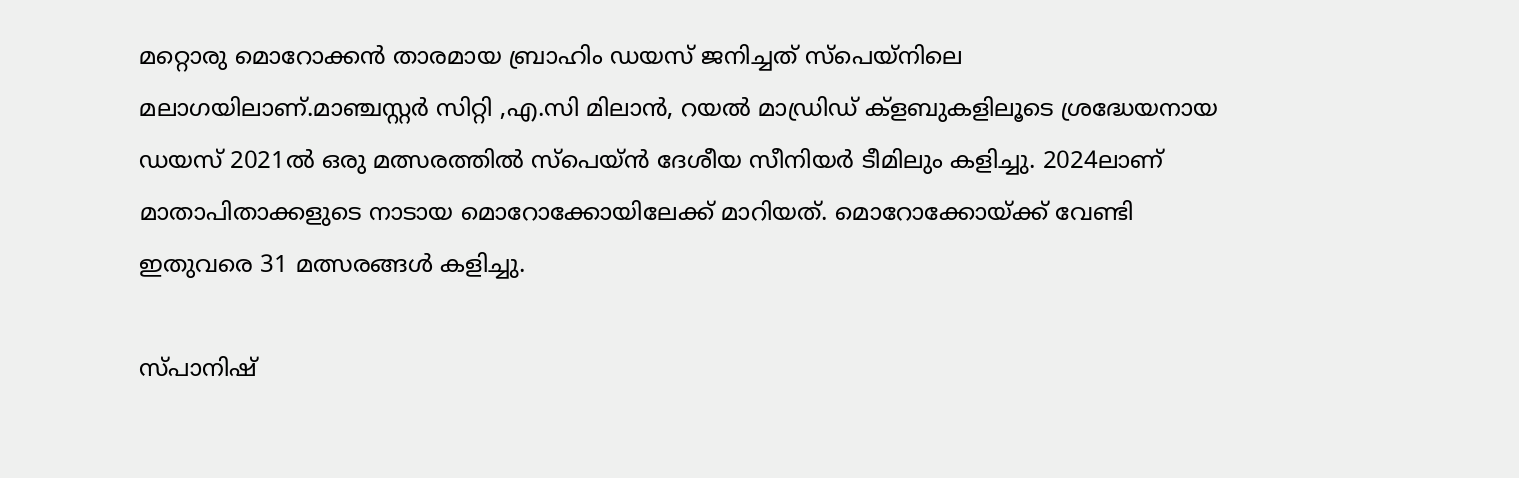മറ്റൊരു മൊറോക്കൻ താരമായ ബ്രാഹിം ഡയസ് ജനിച്ചത് സ്പെയ്നിലെ മലാഗയിലാണ്.മാഞ്ചസ്റ്റർ സിറ്റി ,എ.സി മിലാൻ, റയൽ മാഡ്രിഡ് ക്ളബുകളിലൂടെ ശ്രദ്ധേയനായ ഡയസ് 2021ൽ ഒരു മത്സരത്തിൽ സ്പെയ്ൻ ദേശീയ സീനിയർ ടീമിലും കളിച്ചു. 2024ലാണ് മാതാപിതാക്കളുടെ നാടായ മൊറോക്കോയിലേക്ക് മാറിയത്. മൊറോക്കോയ്ക്ക് വേണ്ടി ഇതുവരെ 31 മത്സരങ്ങൾ കളിച്ചു.

സ്പാനിഷ്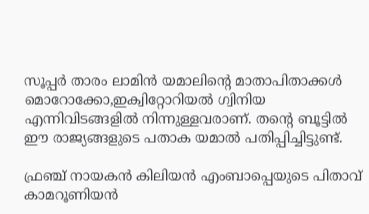സൂപ്പർ താരം ലാമിൻ യമാലിന്റെ മാതാപിതാക്കൾ മൊറോക്കോ,ഇക്വിറ്റോറിയൽ ഗ്വിനിയ എന്നിവിടങ്ങളിൽ നിന്നുള്ളവരാണ്. തന്റെ ബൂട്ടിൽ ഈ രാജ്യങ്ങളുടെ പതാക യമാൽ പതിപ്പിച്ചിട്ടുണ്ട്.

ഫ്രഞ്ച് നായകൻ കിലിയൻ എംബാപ്പെയുടെ പിതാവ് കാമറൂണിയൻ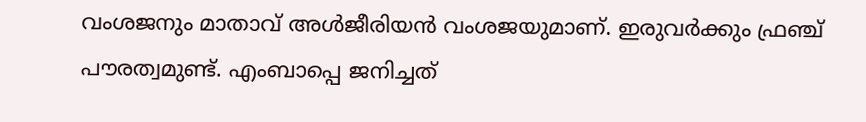വംശജനും മാതാവ് അൾജീരിയൻ വംശജയുമാണ്. ഇരുവർക്കും ഫ്രഞ്ച് പൗരത്വമുണ്ട്. എംബാപ്പെ ജനിച്ചത്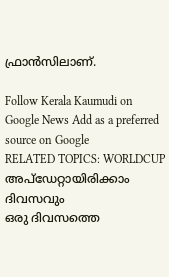ഫ്രാൻസിലാണ്.

Follow Kerala Kaumudi on Google News Add as a preferred source on Google
RELATED TOPICS: WORLDCUP
അപ്ഡേറ്റായിരിക്കാം ദിവസവും
ഒരു ദിവസത്തെ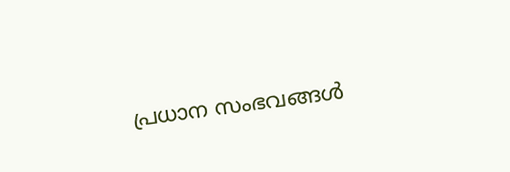പ്രധാന സംഭവങ്ങൾ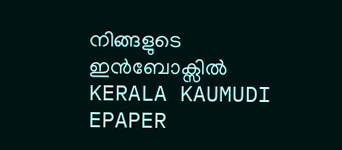നിങ്ങളുടെ ഇൻബോക്സിൽ
KERALA KAUMUDI EPAPER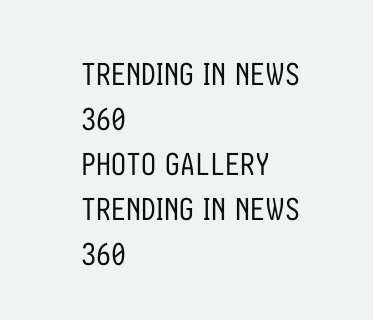TRENDING IN NEWS 360
PHOTO GALLERY
TRENDING IN NEWS 360